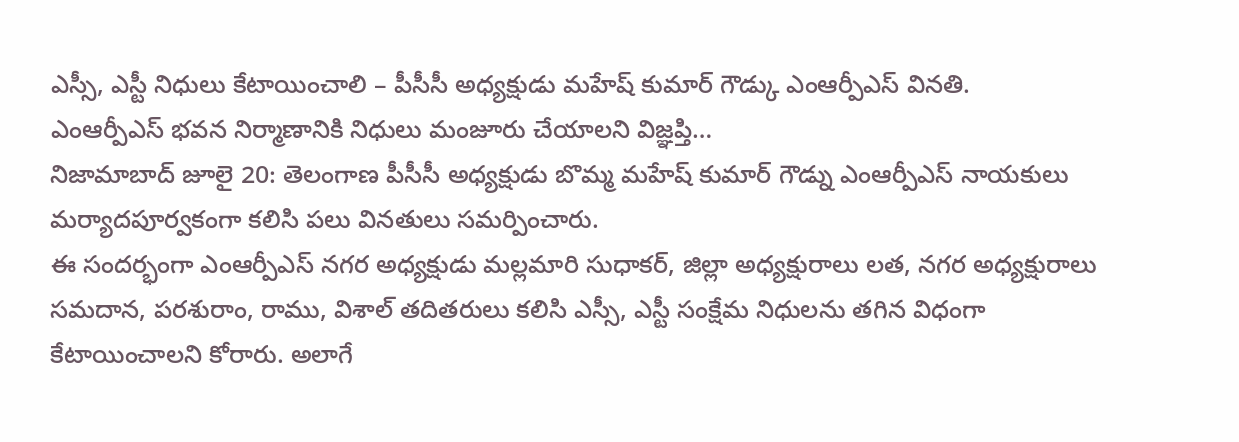ఎస్సీ, ఎస్టీ నిధులు కేటాయించాలి – పీసీసీ అధ్యక్షుడు మహేష్ కుమార్ గౌడ్కు ఎంఆర్పీఎస్ వినతి.
ఎంఆర్పీఎస్ భవన నిర్మాణానికి నిధులు మంజూరు చేయాలని విజ్ఞప్తి…
నిజామాబాద్ జూలై 20: తెలంగాణ పీసీసీ అధ్యక్షుడు బొమ్మ మహేష్ కుమార్ గౌడ్ను ఎంఆర్పీఎస్ నాయకులు మర్యాదపూర్వకంగా కలిసి పలు వినతులు సమర్పించారు.
ఈ సందర్భంగా ఎంఆర్పీఎస్ నగర అధ్యక్షుడు మల్లమారి సుధాకర్, జిల్లా అధ్యక్షురాలు లత, నగర అధ్యక్షురాలు సమదాన, పరశురాం, రాము, విశాల్ తదితరులు కలిసి ఎస్సీ, ఎస్టీ సంక్షేమ నిధులను తగిన విధంగా కేటాయించాలని కోరారు. అలాగే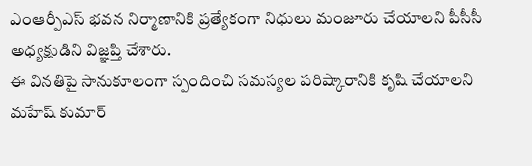ఎంఆర్పీఎస్ భవన నిర్మాణానికి ప్రత్యేకంగా నిధులు మంజూరు చేయాలని పీసీసీ అధ్యక్షుడిని విజ్ఞప్తి చేశారు.
ఈ వినతిపై సానుకూలంగా స్పందించి సమస్యల పరిష్కారానికి కృషి చేయాలని మహేష్ కుమార్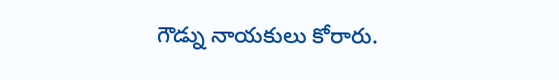గౌడ్ను నాయకులు కోరారు.